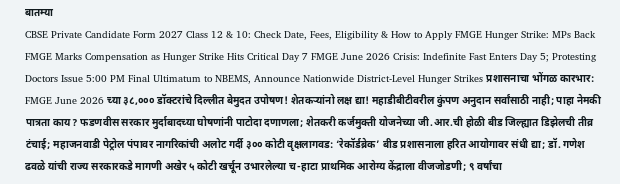बातम्या
CBSE Private Candidate Form 2027 Class 12 & 10: Check Date, Fees, Eligibility & How to Apply FMGE Hunger Strike: MPs Back FMGE Marks Compensation as Hunger Strike Hits Critical Day 7 FMGE June 2026 Crisis: Indefinite Fast Enters Day 5; Protesting Doctors Issue 5:00 PM Final Ultimatum to NBEMS, Announce Nationwide District-Level Hunger Strikes प्रशासनाचा भोंगळ कारभार: FMGE June 2026 च्या ३८,००० डॉक्टरांचे दिल्लीत बेमुदत उपोषण! शेतकऱ्यांनो लक्ष द्या! महाडीबीटीवरील कुंपण अनुदान सर्वांसाठी नाही; पाहा नेमकी पात्रता काय? फडणवीस सरकार मुर्दाबादच्या घोषणांनी पाटोदा दणाणला; शेतकरी कर्जमुक्ती योजनेच्या जी.आर.ची होळी बीड जिल्ह्यात डिझेलची तीव्र टंचाई; महाजनवाडी पेट्रोल पंपावर नागरिकांची अलोट गर्दी ३०० कोटी वृक्षलागवड: ‘रेकॉर्डब्रेक’ बीड प्रशासनाला हरित आयोगावर संधी द्या; डॉ. गणेश ढवळे यांची राज्य सरकारकडे मागणी अखेर ५ कोटी खर्चून उभारलेल्या च-हाटा प्राथमिक आरोग्य केंद्राला वीजजोडणी; ९ वर्षांचा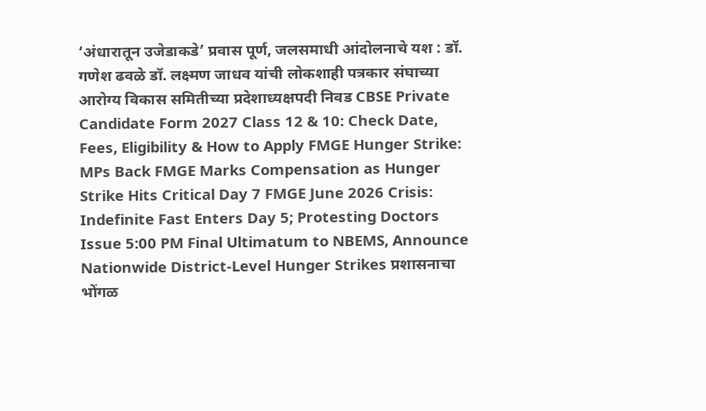‘अंधारातून उजेडाकडे’ प्रवास पूर्ण, जलसमाधी आंदोलनाचे यश : डॉ. गणेश ढवळे डॉ. लक्ष्मण जाधव यांची लोकशाही पत्रकार संघाच्या आरोग्य विकास समितीच्या प्रदेशाध्यक्षपदी निवड CBSE Private Candidate Form 2027 Class 12 & 10: Check Date, Fees, Eligibility & How to Apply FMGE Hunger Strike: MPs Back FMGE Marks Compensation as Hunger Strike Hits Critical Day 7 FMGE June 2026 Crisis: Indefinite Fast Enters Day 5; Protesting Doctors Issue 5:00 PM Final Ultimatum to NBEMS, Announce Nationwide District-Level Hunger Strikes प्रशासनाचा भोंगळ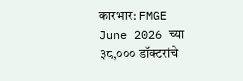कारभार: FMGE June 2026 च्या ३८,००० डॉक्टरांचे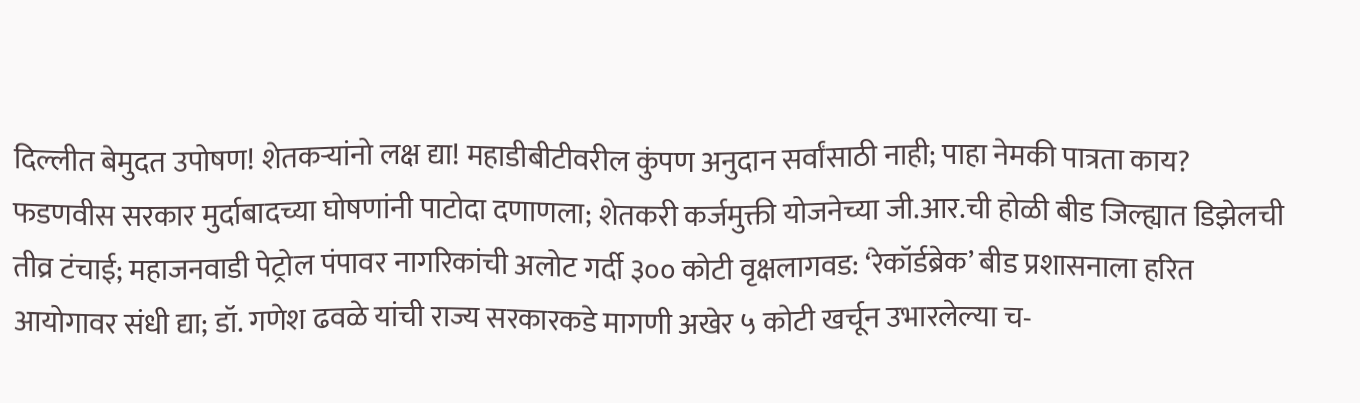दिल्लीत बेमुदत उपोषण! शेतकऱ्यांनो लक्ष द्या! महाडीबीटीवरील कुंपण अनुदान सर्वांसाठी नाही; पाहा नेमकी पात्रता काय? फडणवीस सरकार मुर्दाबादच्या घोषणांनी पाटोदा दणाणला; शेतकरी कर्जमुक्ती योजनेच्या जी.आर.ची होळी बीड जिल्ह्यात डिझेलची तीव्र टंचाई; महाजनवाडी पेट्रोल पंपावर नागरिकांची अलोट गर्दी ३०० कोटी वृक्षलागवड: ‘रेकॉर्डब्रेक’ बीड प्रशासनाला हरित आयोगावर संधी द्या; डॉ. गणेश ढवळे यांची राज्य सरकारकडे मागणी अखेर ५ कोटी खर्चून उभारलेल्या च-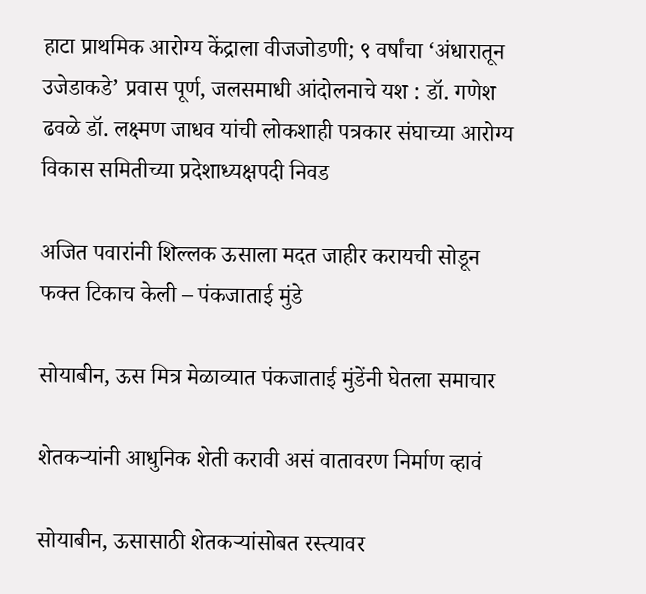हाटा प्राथमिक आरोग्य केंद्राला वीजजोडणी; ९ वर्षांचा ‘अंधारातून उजेडाकडे’ प्रवास पूर्ण, जलसमाधी आंदोलनाचे यश : डॉ. गणेश ढवळे डॉ. लक्ष्मण जाधव यांची लोकशाही पत्रकार संघाच्या आरोग्य विकास समितीच्या प्रदेशाध्यक्षपदी निवड

अजित पवारांनी शिल्लक ऊसाला मदत जाहीर करायची सोडून फक्त टिकाच केली – पंकजाताई मुंडे

सोयाबीन, ऊस मित्र मेळाव्यात पंकजाताई मुंडेंनी घेतला समाचार

शेतकऱ्यांनी आधुनिक शेती करावी असं वातावरण निर्माण व्हावं

सोयाबीन, ऊसासाठी शेतकऱ्यांसोबत रस्त्यावर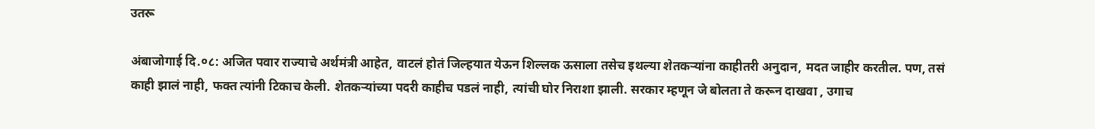उतरू

अंबाजोगाई दि.०८: अजित पवार राज्याचे अर्थमंत्री आहेत, वाटलं होतं जिल्हयात येऊन शिल्लक ऊसाला तसेच इथल्या शेतकऱ्यांना काहीतरी अनुदान, मदत जाहीर करतील. पण, तसं काही झालं नाही, फक्त त्यांनी टिकाच केली. शेतकऱ्यांच्या पदरी काहीच पडलं नाही, त्यांची घोर निराशा झाली. सरकार म्हणून जे बोलता ते करून दाखवा , उगाच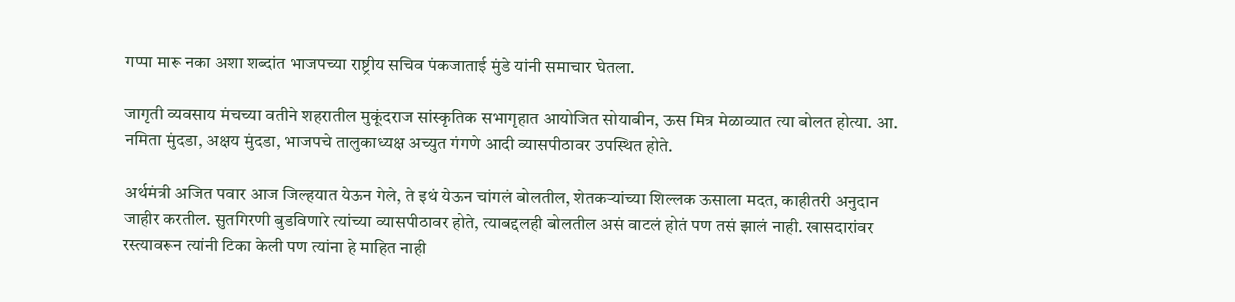गप्पा मारू नका अशा शब्दांत भाजपच्या राष्ट्रीय सचिव पंकजाताई मुंडे यांनी समाचार घेतला.

जागृती व्यवसाय मंचच्या वतीने शहरातील मुकूंदराज सांस्कृतिक सभागृहात आयोजित सोयाबीन, ऊस मित्र मेळाव्यात त्या बोलत होत्या. आ. नमिता मुंदडा, अक्षय मुंदडा, भाजपचे तालुकाध्यक्ष अच्युत गंगणे आदी व्यासपीठावर उपस्थित होते.

अर्थमंत्री अजित पवार आज जिल्हयात येऊन गेले, ते इथं येऊन चांगलं बोलतील, शेतकऱ्यांच्या शिल्लक ऊसाला मदत, काहीतरी अनुदान जाहीर करतील. सुतगिरणी बुडविणारे त्यांच्या व्यासपीठावर होते, त्याबद्दलही बोलतील असं वाटलं होतं पण तसं झालं नाही. खासदारांवर रस्त्यावरून त्यांनी टिका केली पण त्यांना हे माहित नाही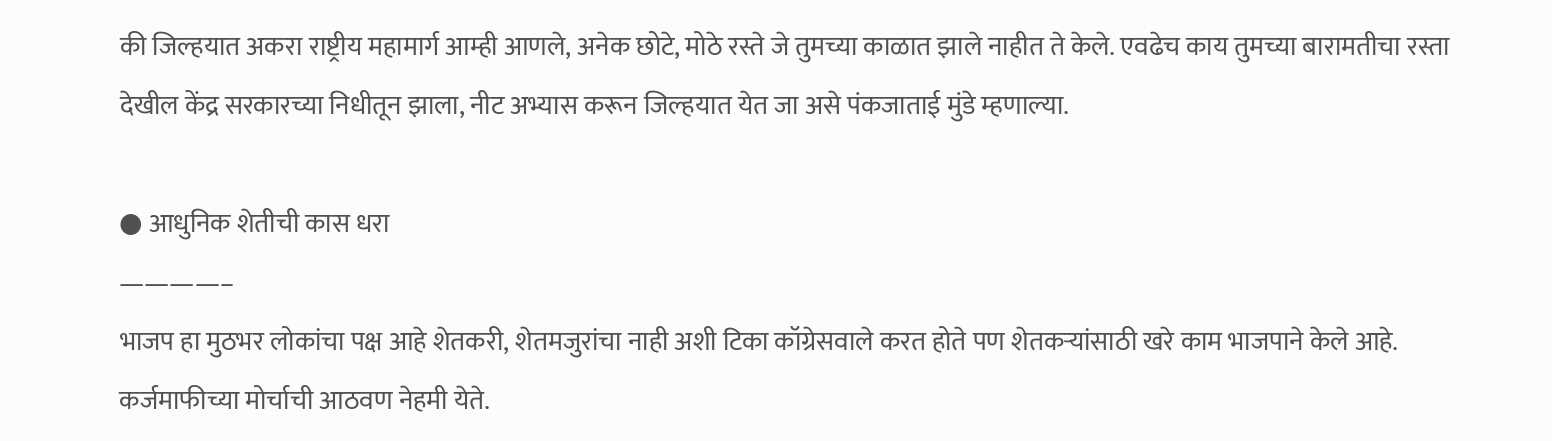की जिल्हयात अकरा राष्ट्रीय महामार्ग आम्ही आणले, अनेक छोटे, मोठे रस्ते जे तुमच्या काळात झाले नाहीत ते केले. एवढेच काय तुमच्या बारामतीचा रस्ता देखील केंद्र सरकारच्या निधीतून झाला, नीट अभ्यास करून जिल्हयात येत जा असे पंकजाताई मुंडे म्हणाल्या.

● आधुनिक शेतीची कास धरा
————–
भाजप हा मुठभर लोकांचा पक्ष आहे शेतकरी, शेतमजुरांचा नाही अशी टिका कॉग्रेसवाले करत होते पण शेतकऱ्यांसाठी खरे काम भाजपाने केले आहे. कर्जमाफीच्या मोर्चाची आठवण नेहमी येते.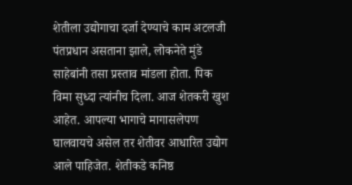शेतीला उद्योगाचा दर्जा देण्याचे काम अटलजी पंतप्रधान असताना झाले, लोकनेते मुंडे साहेबांनी तसा प्रस्ताव मांडला होता. पिक विमा सुध्दा त्यांनीच दिला. आज शेतकरी खुश आहेत. आपल्या भागाचे मागासलेपण घालवायचे असेल तर शेतीवर आधारित उद्योग आले पाहिजेत. शेतीकडे कनिष्ठ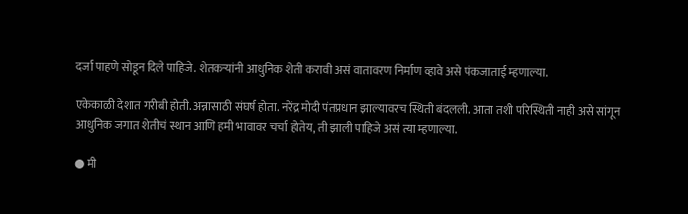दर्जा पाहणे सोडून दिले पाहिजे. शेतकऱ्यांनी आधुनिक शेती करावी असं वातावरण निर्माण व्हावे असे पंकजाताई म्हणाल्या.

एकेकाळी देशात गरीबी होती. अन्नासाठी संघर्ष होता. नरेंद्र मोदी पंतप्रधान झाल्यावरच स्थिती बंदलली. आता तशी परिस्थिती नाही असे सांगून आधुनिक जगात शेतीचं स्थान आणि हमी भावावर चर्चा होतेय, ती झाली पाहिजे असं त्या म्हणाल्या.

● मी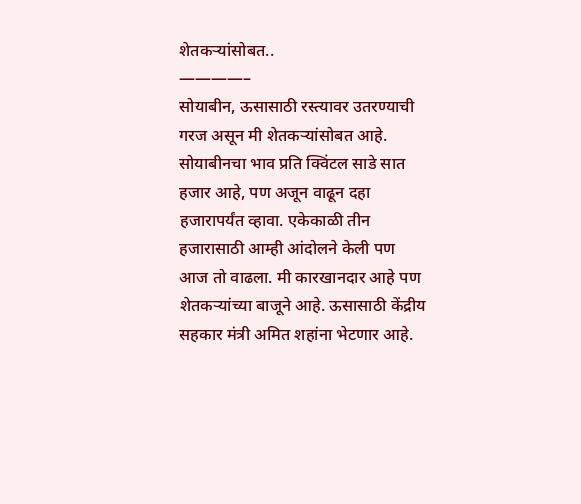शेतकऱ्यांसोबत..
————–
सोयाबीन, ऊसासाठी रस्त्यावर उतरण्याची गरज असून मी शेतकऱ्यांसोबत आहे. सोयाबीनचा भाव प्रति क्विंटल साडे सात हजार आहे, पण अजून वाढून दहा हजारापर्यंत व्हावा. एकेकाळी तीन हजारासाठी आम्ही आंदोलने केली पण आज तो वाढला. मी कारखानदार आहे पण शेतकऱ्यांच्या बाजूने आहे. ऊसासाठी केंद्रीय सहकार मंत्री अमित शहांना भेटणार आहे.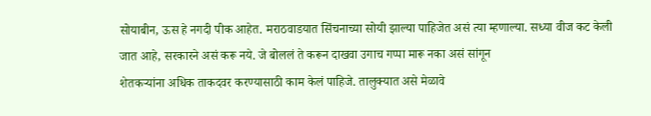सोयाबीन, ऊस हे नगदी पीक आहेत. मराठवाडयात सिंचनाच्या सोयी झाल्या पाहिजेत असं त्या म्हणाल्या. सध्या वीज कट केली जात आहे, सरकारने असं करू नये. जे बोललं ते करून दाखवा उगाच गप्पा मारू नका असं सांगून
शेतकऱ्यांना अधिक ताकदवर करण्यासाठी काम केलं पाहिजे. तालुक्यात असे मेळावे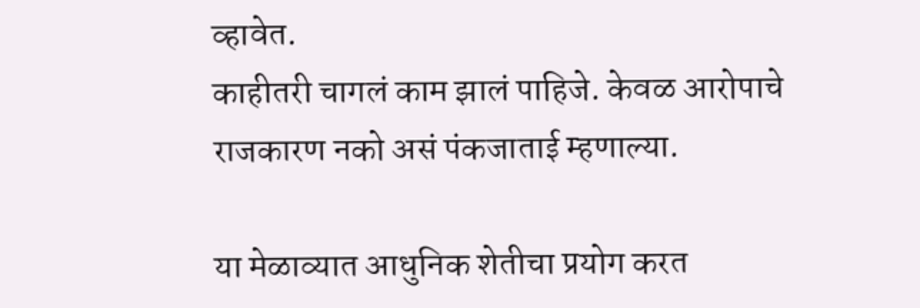व्हावेत.
काहीतरी चागलं काम झालं पाहिजे. केवळ आरोपाचे राजकारण नको असं पंकजाताई म्हणाल्या.

या मेळाव्यात आधुनिक शेतीचा प्रयोग करत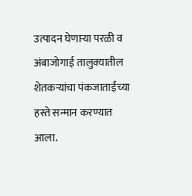उत्पादन घेणाऱ्या परळी व अंबाजोगाई तालुक्यातील शेतकऱ्यांचा पंकजाताईंच्या हस्ते सन्मान करण्यात आला.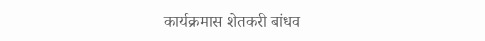कार्यक्रमास शेतकरी बांधव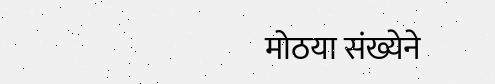मोठया संख्येने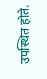उपस्थित होते.